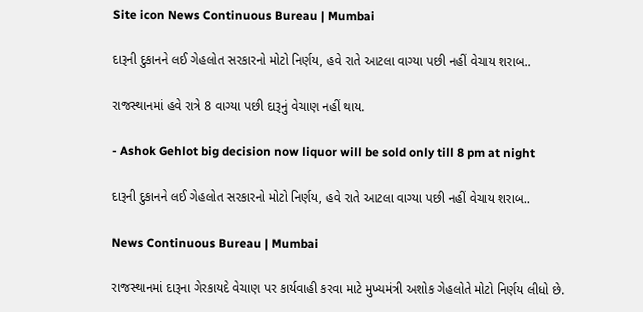Site icon News Continuous Bureau | Mumbai

દારૂની દુકાનને લઈ ગેહલોત સરકારનો મોટો નિર્ણય, હવે રાતે આટલા વાગ્યા પછી નહીં વેચાય શરાબ..

રાજસ્થાનમાં હવે રાત્રે 8 વાગ્યા પછી દારૂનું વેચાણ નહીં થાય.

- Ashok Gehlot big decision now liquor will be sold only till 8 pm at night

દારૂની દુકાનને લઈ ગેહલોત સરકારનો મોટો નિર્ણય, હવે રાતે આટલા વાગ્યા પછી નહીં વેચાય શરાબ..

News Continuous Bureau | Mumbai

રાજસ્થાનમાં દારૂના ગેરકાયદે વેચાણ પર કાર્યવાહી કરવા માટે મુખ્યમંત્રી અશોક ગેહલોતે મોટો નિર્ણય લીધો છે.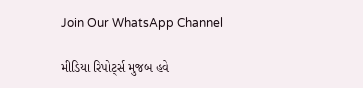Join Our WhatsApp Channel

મીડિયા રિપોર્ટ્સ મુજબ હવે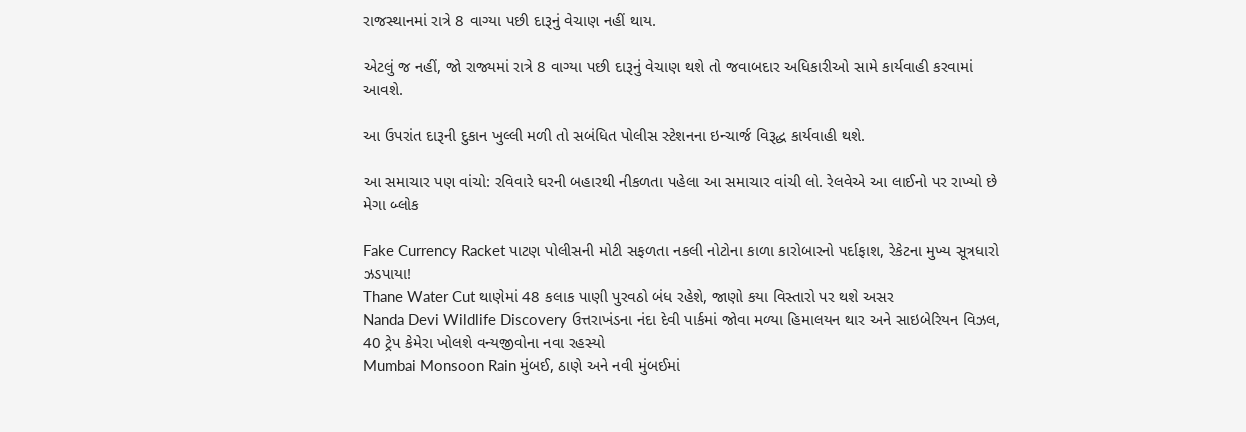રાજસ્થાનમાં રાત્રે 8 વાગ્યા પછી દારૂનું વેચાણ નહીં થાય.

એટલું જ નહીં, જો રાજ્યમાં રાત્રે 8 વાગ્યા પછી દારૂનું વેચાણ થશે તો જવાબદાર અધિકારીઓ સામે કાર્યવાહી કરવામાં આવશે.

આ ઉપરાંત દારૂની દુકાન ખુલ્લી મળી તો સબંધિત પોલીસ સ્ટેશનના ઇન્ચાર્જ વિરૂદ્ધ કાર્યવાહી થશે.

આ સમાચાર પણ વાંચો: રવિવારે ઘરની બહારથી નીકળતા પહેલા આ સમાચાર વાંચી લો. રેલવેએ આ લાઈનો પર રાખ્યો છે મેગા બ્લોક

Fake Currency Racket પાટણ પોલીસની મોટી સફળતા નકલી નોટોના કાળા કારોબારનો પર્દાફાશ, રેકેટના મુખ્ય સૂત્રધારો ઝડપાયા!
Thane Water Cut થાણેમાં 48 કલાક પાણી પુરવઠો બંધ રહેશે, જાણો કયા વિસ્તારો પર થશે અસર
Nanda Devi Wildlife Discovery ઉત્તરાખંડના નંદા દેવી પાર્કમાં જોવા મળ્યા હિમાલયન થાર અને સાઇબેરિયન વિઝલ, 40 ટ્રેપ કેમેરા ખોલશે વન્યજીવોના નવા રહસ્યો
Mumbai Monsoon Rain મુંબઈ, ઠાણે અને નવી મુંબઈમાં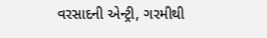વરસાદની એન્ટ્રી, ગરમીથી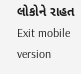લોકોને રાહત
Exit mobile version